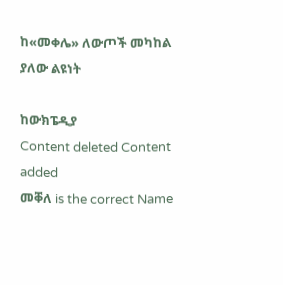ከ«መቀሌ» ለውጦች መካከል ያለው ልዩነት

ከውክፔዲያ
Content deleted Content added
መቐለ is the correct Name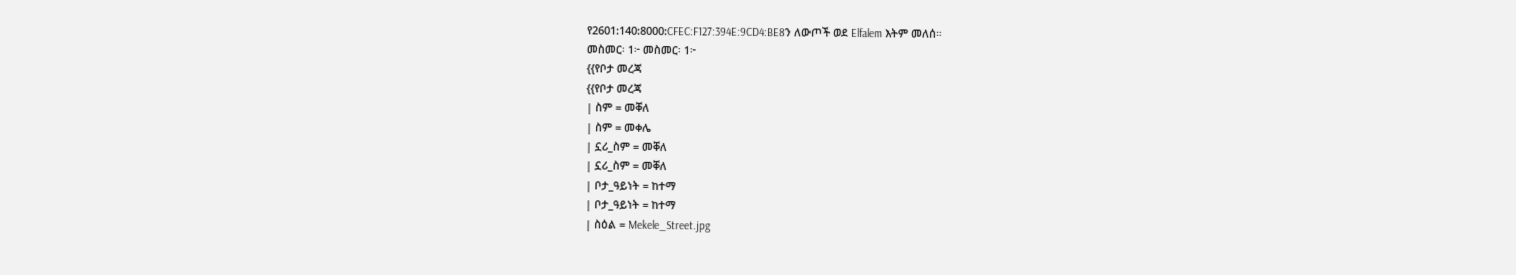የ2601:140:8000:CFEC:F127:394E:9CD4:BE8ን ለውጦች ወደ Elfalem እትም መለሰ።
መስመር፡ 1፦ መስመር፡ 1፦
{{የቦታ መረጃ
{{የቦታ መረጃ
| ስም = መቐለ
| ስም = መቀሌ
| ኗሪ_ስም = መቐለ
| ኗሪ_ስም = መቐለ
| ቦታ_ዓይነት = ከተማ
| ቦታ_ዓይነት = ከተማ
| ስዕል = Mekele_Street.jpg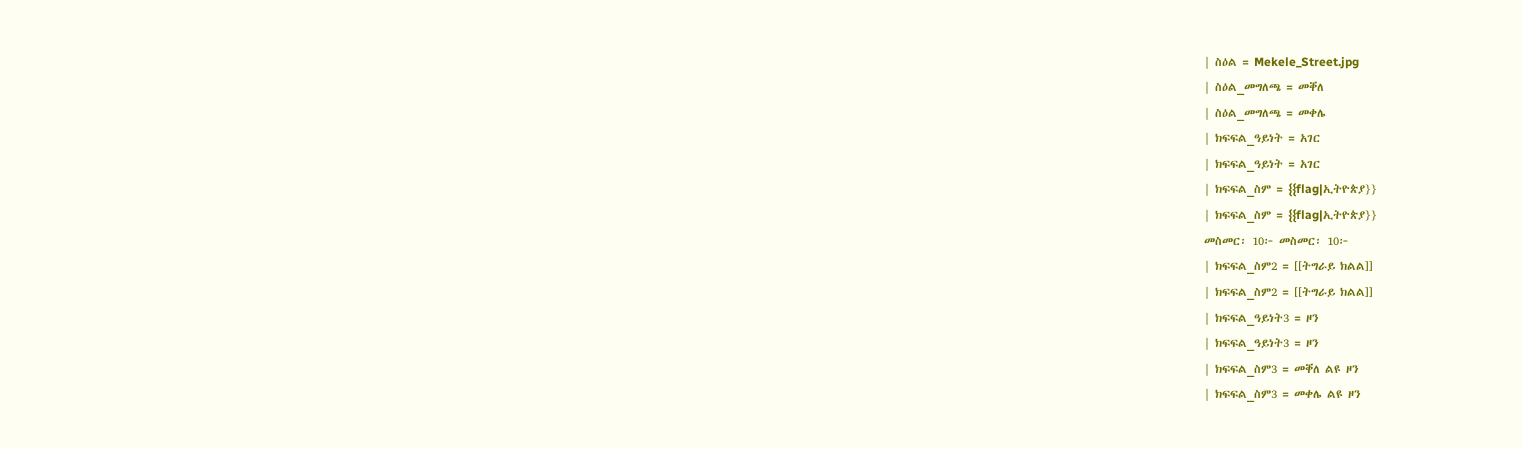| ስዕል = Mekele_Street.jpg
| ስዕል_መግለጫ = መቐለ
| ስዕል_መግለጫ = መቀሌ
| ክፍፍል_ዓይነት = አገር
| ክፍፍል_ዓይነት = አገር
| ክፍፍል_ስም = {{flag|ኢትዮጵያ}}
| ክፍፍል_ስም = {{flag|ኢትዮጵያ}}
መስመር፡ 10፦ መስመር፡ 10፦
| ክፍፍል_ስም2 = [[ትግራይ ክልል]]
| ክፍፍል_ስም2 = [[ትግራይ ክልል]]
| ክፍፍል_ዓይነት3 = ዞን
| ክፍፍል_ዓይነት3 = ዞን
| ክፍፍል_ስም3 = መቐለ ልዩ ዞን
| ክፍፍል_ስም3 = መቀሌ ልዩ ዞን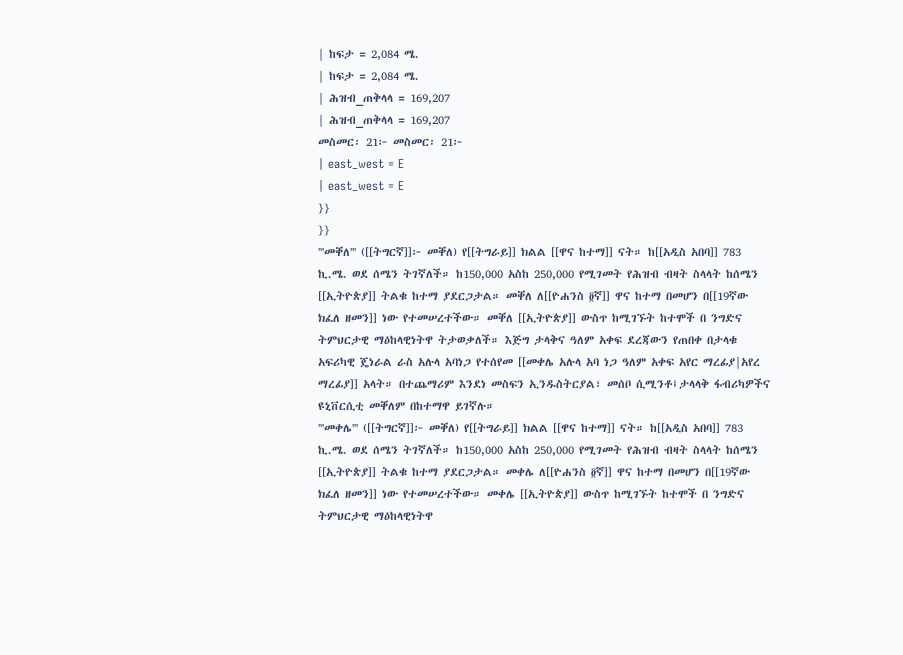| ከፍታ = 2,084 ሜ.
| ከፍታ = 2,084 ሜ.
| ሕዝብ_ጠቅላላ = 169,207
| ሕዝብ_ጠቅላላ = 169,207
መስመር፡ 21፦ መስመር፡ 21፦
| east_west = E
| east_west = E
}}
}}
'''መቐለ''' ([[ትግርኛ]]፦ መቐለ) የ[[ትግራይ]] ክልል [[ዋና ከተማ]] ናት። ከ[[አዲስ አበባ]] 783 ኪ.ሜ. ወደ ሰሜን ትገኛለች። ከ150,000 አስከ 250,000 የሚገመት የሕዝብ ብዛት ስላላት ከሰሜን [[ኢትዮጵያ]] ትልቁ ከተማ ያደርጋታል። መቐለ ለ[[ዮሐንስ ፬ኛ]] ዋና ከተማ በመሆን በ[[19ኛው ክፈለ ዘመን]] ነው የተመሠረተችው። መቐለ [[ኢትዮጵያ]] ውስጥ ከሚገኙት ከተሞች በ ንግድና ትምህርታዊ ማዕከላዊነትዋ ትታወቃለች። እጅግ ታላቅና ዓለም አቀፍ ደረጃውን የጠበቀ በታላቁ አፍሪካዊ ጄነራል ራስ አሉላ አባነጋ የተሰየመ [[መቀሌ አሉላ አባ ነጋ ዓለም አቀፍ አየር ማረፊያ|አየረ ማረፊያ]] አላት። በተጨማሪም እንደነ መስፍን ኢንዱስትርያል፣ መሰቦ ሲሚንቶ፤ታላላቅ ፋብሪካዎችና ዩኒቨርሲቲ መቐለም በከተማዋ ይገኛሉ።
'''መቀሌ''' ([[ትግርኛ]]፦ መቐለ) የ[[ትግራይ]] ክልል [[ዋና ከተማ]] ናት። ከ[[አዲስ አበባ]] 783 ኪ.ሜ. ወደ ሰሜን ትገኛለች። ከ150,000 አስከ 250,000 የሚገመት የሕዝብ ብዛት ስላላት ከሰሜን [[ኢትዮጵያ]] ትልቁ ከተማ ያደርጋታል። መቀሌ ለ[[ዮሐንስ ፬ኛ]] ዋና ከተማ በመሆን በ[[19ኛው ክፈለ ዘመን]] ነው የተመሠረተችው። መቀሌ [[ኢትዮጵያ]] ውስጥ ከሚገኙት ከተሞች በ ንግድና ትምህርታዊ ማዕከላዊነትዋ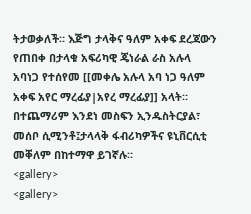ትታወቃለች። እጅግ ታላቅና ዓለም አቀፍ ደረጃውን የጠበቀ በታላቁ አፍሪካዊ ጄነራል ራስ አሉላ አባነጋ የተሰየመ [[መቀሌ አሉላ አባ ነጋ ዓለም አቀፍ አየር ማረፊያ|አየረ ማረፊያ]] አላት። በተጨማሪም እንደነ መስፍን ኢንዱስትርያል፣ መሰቦ ሲሚንቶ፤ታላላቅ ፋብሪካዎችና ዩኒቨርሲቲ መቐለም በከተማዋ ይገኛሉ።
<gallery>
<gallery>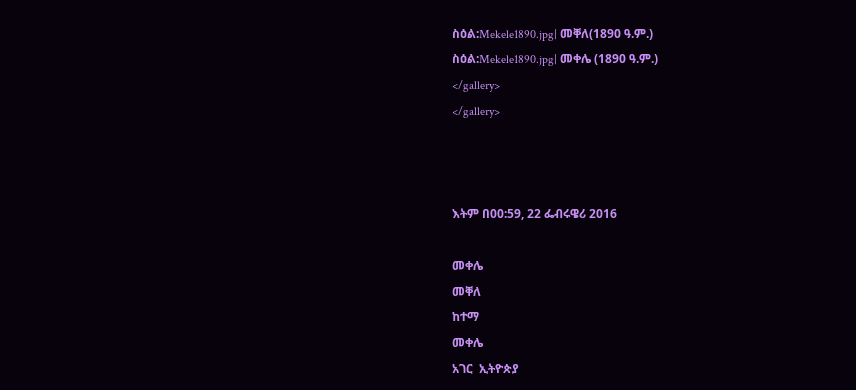ስዕል:Mekele1890.jpg| መቐለ(1890 ዓ.ም.)
ስዕል:Mekele1890.jpg| መቀሌ (1890 ዓ.ም.)
</gallery>
</gallery>



እትም በ00:59, 22 ፌብሩዌሪ 2016

መቀሌ
መቐለ
ከተማ
መቀሌ
አገር  ኢትዮጵያ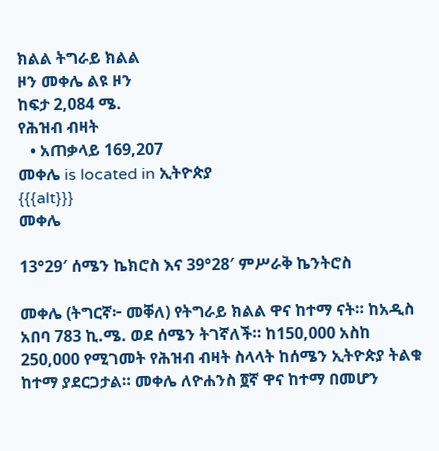ክልል ትግራይ ክልል
ዞን መቀሌ ልዩ ዞን
ከፍታ 2,084 ሜ.
የሕዝብ ብዛት
   • አጠቃላይ 169,207
መቀሌ is located in ኢትዮጵያ
{{{alt}}}
መቀሌ

13°29′ ሰሜን ኬክሮስ እና 39°28′ ምሥራቅ ኬንትሮስ

መቀሌ (ትግርኛ፦ መቐለ) የትግራይ ክልል ዋና ከተማ ናት። ከአዲስ አበባ 783 ኪ.ሜ. ወደ ሰሜን ትገኛለች። ከ150,000 አስከ 250,000 የሚገመት የሕዝብ ብዛት ስላላት ከሰሜን ኢትዮጵያ ትልቁ ከተማ ያደርጋታል። መቀሌ ለዮሐንስ ፬ኛ ዋና ከተማ በመሆን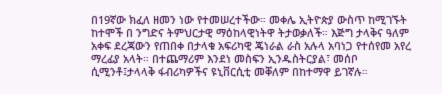በ19ኛው ክፈለ ዘመን ነው የተመሠረተችው። መቀሌ ኢትዮጵያ ውስጥ ከሚገኙት ከተሞች በ ንግድና ትምህርታዊ ማዕከላዊነትዋ ትታወቃለች። እጅግ ታላቅና ዓለም አቀፍ ደረጃውን የጠበቀ በታላቁ አፍሪካዊ ጄነራል ራስ አሉላ አባነጋ የተሰየመ አየረ ማረፊያ አላት። በተጨማሪም እንደነ መስፍን ኢንዱስትርያል፣ መሰቦ ሲሚንቶ፤ታላላቅ ፋብሪካዎችና ዩኒቨርሲቲ መቐለም በከተማዋ ይገኛሉ።